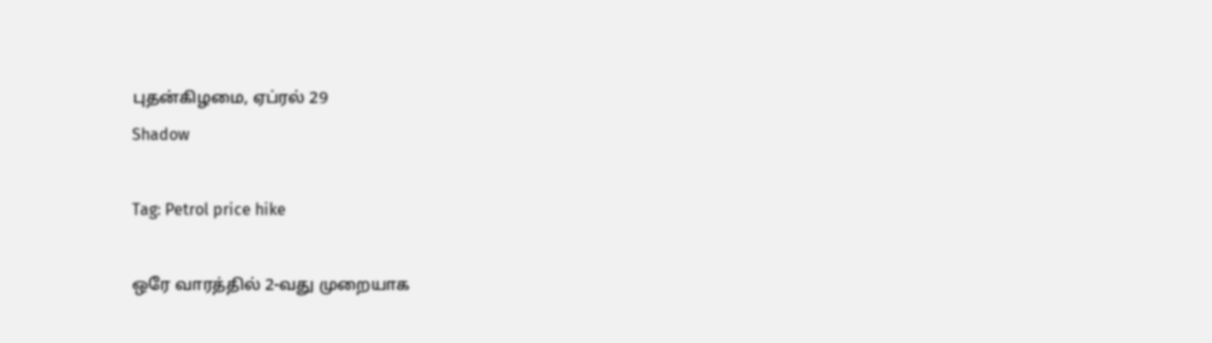புதன்கிழமை, ஏப்ரல் 29
Shadow

Tag: Petrol price hike

ஒரே வாரத்தில் 2-வது முறையாக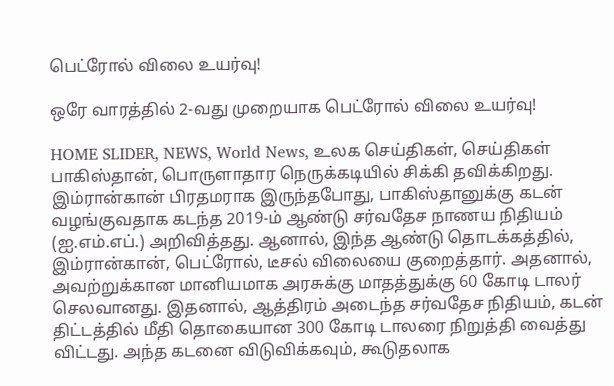பெட்ரோல் விலை உயர்வு!

ஒரே வாரத்தில் 2-வது முறையாக பெட்ரோல் விலை உயர்வு!

HOME SLIDER, NEWS, World News, உலக செய்திகள், செய்திகள்
பாகிஸ்தான், பொருளாதார நெருக்கடியில் சிக்கி தவிக்கிறது. இம்ரான்கான் பிரதமராக இருந்தபோது, பாகிஸ்தானுக்கு கடன் வழங்குவதாக கடந்த 2019-ம் ஆண்டு சர்வதேச நாணய நிதியம் (ஐ.எம்.எப்.) அறிவித்தது. ஆனால், இந்த ஆண்டு தொடக்கத்தில், இம்ரான்கான், பெட்ரோல், டீசல் விலையை குறைத்தார். அதனால், அவற்றுக்கான மானியமாக அரசுக்கு மாதத்துக்கு 60 கோடி டாலர் செலவானது. இதனால், ஆத்திரம் அடைந்த சர்வதேச நிதியம், கடன் திட்டத்தில் மீதி தொகையான 300 கோடி டாலரை நிறுத்தி வைத்து விட்டது. அந்த கடனை விடுவிக்கவும், கூடுதலாக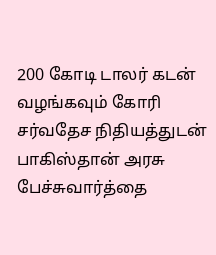200 கோடி டாலர் கடன் வழங்கவும் கோரி சர்வதேச நிதியத்துடன் பாகிஸ்தான் அரசு பேச்சுவார்த்தை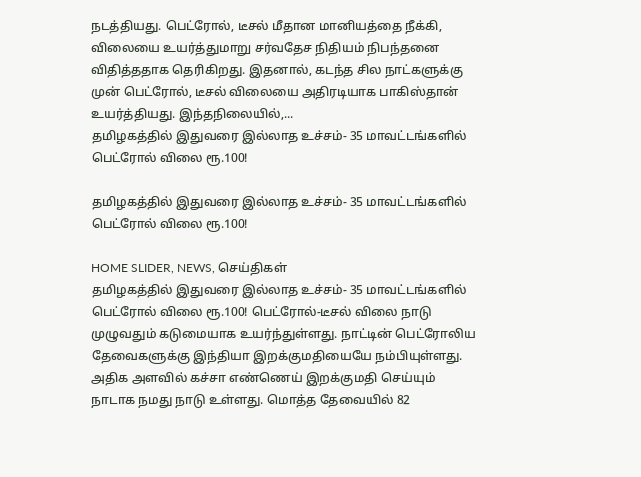நடத்தியது. பெட்ரோல், டீசல் மீதான மானியத்தை நீக்கி, விலையை உயர்த்துமாறு சர்வதேச நிதியம் நிபந்தனை விதித்ததாக தெரிகிறது. இதனால், கடந்த சில நாட்களுக்கு முன் பெட்ரோல், டீசல் விலையை அதிரடியாக பாகிஸ்தான் உயர்த்தியது. இந்தநிலையில்,...
தமிழகத்தில் இதுவரை இல்லாத உச்சம்- 35 மாவட்டங்களில் பெட்ரோல் விலை ரூ.100!

தமிழகத்தில் இதுவரை இல்லாத உச்சம்- 35 மாவட்டங்களில் பெட்ரோல் விலை ரூ.100!

HOME SLIDER, NEWS, செய்திகள்
தமிழகத்தில் இதுவரை இல்லாத உச்சம்- 35 மாவட்டங்களில் பெட்ரோல் விலை ரூ.100! பெட்ரோல்-டீசல் விலை நாடு முழுவதும் கடுமையாக உயர்ந்துள்ளது. நாட்டின் பெட்ரோலிய தேவைகளுக்கு இந்தியா இறக்குமதியையே நம்பியுள்ளது. அதிக அளவில் கச்சா எண்ணெய் இறக்குமதி செய்யும் நாடாக நமது நாடு உள்ளது. மொத்த தேவையில் 82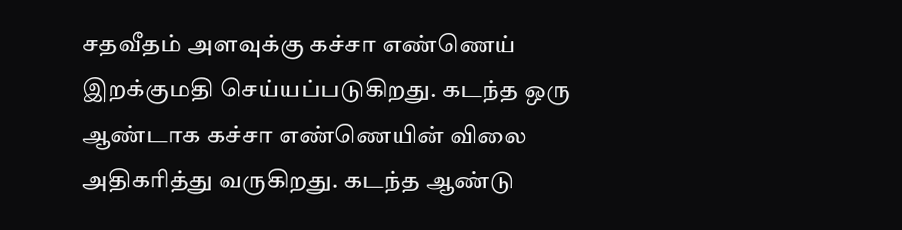சதவீதம் அளவுக்கு கச்சா எண்ணெய் இறக்குமதி செய்யப்படுகிறது. கடந்த ஒரு ஆண்டாக கச்சா எண்ணெயின் விலை அதிகரித்து வருகிறது. கடந்த ஆண்டு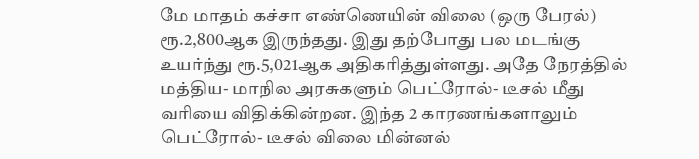மே மாதம் கச்சா எண்ணெயின் விலை (ஒரு பேரல்) ரூ.2,800ஆக இருந்தது. இது தற்போது பல மடங்கு உயர்ந்து ரூ.5,021ஆக அதிகரித்துள்ளது. அதே நேரத்தில் மத்திய- மாநில அரசுகளும் பெட்ரோல்- டீசல் மீது வரியை விதிக்கின்றன. இந்த 2 காரணங்களாலும் பெட்ரோல்- டீசல் விலை மின்னல்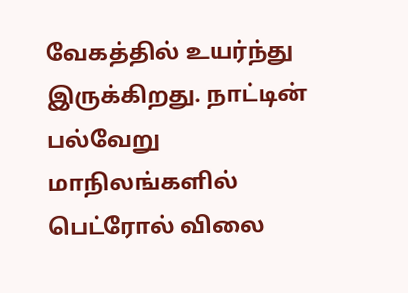வேகத்தில் உயர்ந்து இருக்கிறது. நாட்டின் பல்வேறு மாநிலங்களில் பெட்ரோல் விலை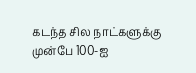கடந்த சில நாட்களுக்கு முன்பே 100-ஐ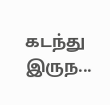கடந்து இருந...